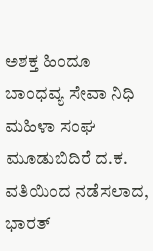ಅಶಕ್ತ ಹಿಂದೂ ಬಾಂಧವ್ಯ ಸೇವಾ ನಿಧಿ ಮಹಿಳಾ ಸಂಘ ಮೂಡುಬಿದಿರೆ ದ.ಕ. ವತಿಯಿಂದ ನಡೆಸಲಾದ, ಭಾರತ್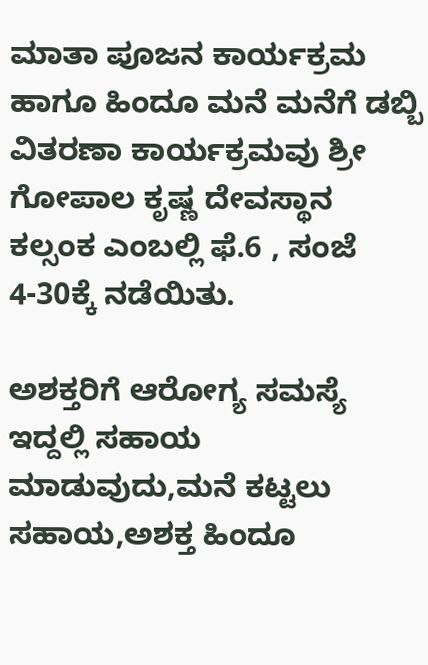ಮಾತಾ ಪೂಜನ ಕಾರ್ಯಕ್ರಮ ಹಾಗೂ ಹಿಂದೂ ಮನೆ ಮನೆಗೆ ಡಬ್ಬಿ ವಿತರಣಾ ಕಾರ್ಯಕ್ರಮವು ಶ್ರೀ ಗೋಪಾಲ ಕೃಷ್ಣ ದೇವಸ್ಥಾನ ಕಲ್ಸಂಕ ಎಂಬಲ್ಲಿ ಫೆ.6 , ಸಂಜೆ 4-30ಕ್ಕೆ ನಡೆಯಿತು.

ಅಶಕ್ತರಿಗೆ ಆರೋಗ್ಯ ಸಮಸ್ಯೆ ಇದ್ದಲ್ಲಿ ಸಹಾಯ ಮಾಡುವುದು,ಮನೆ ಕಟ್ಟಲು ಸಹಾಯ,ಅಶಕ್ತ ಹಿಂದೂ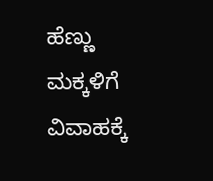ಹೆಣ್ಣು ಮಕ್ಕಳಿಗೆ ವಿವಾಹಕ್ಕೆ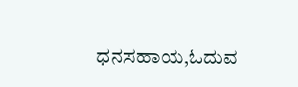ಧನಸಹಾಯ,ಓದುವ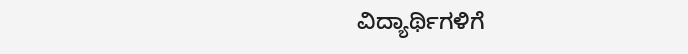ವಿದ್ಯಾರ್ಥಿಗಳಿಗೆ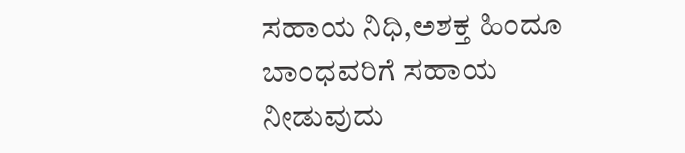ಸಹಾಯ ನಿಧಿ,ಅಶಕ್ತ ಹಿಂದೂ ಬಾಂಧವರಿಗೆ ಸಹಾಯ ನೀಡುವುದು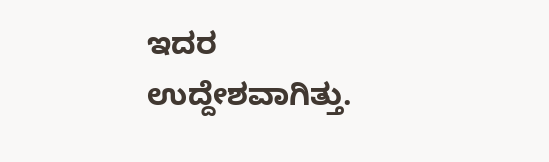ಇದರ ಉದ್ದೇಶವಾಗಿತ್ತು.